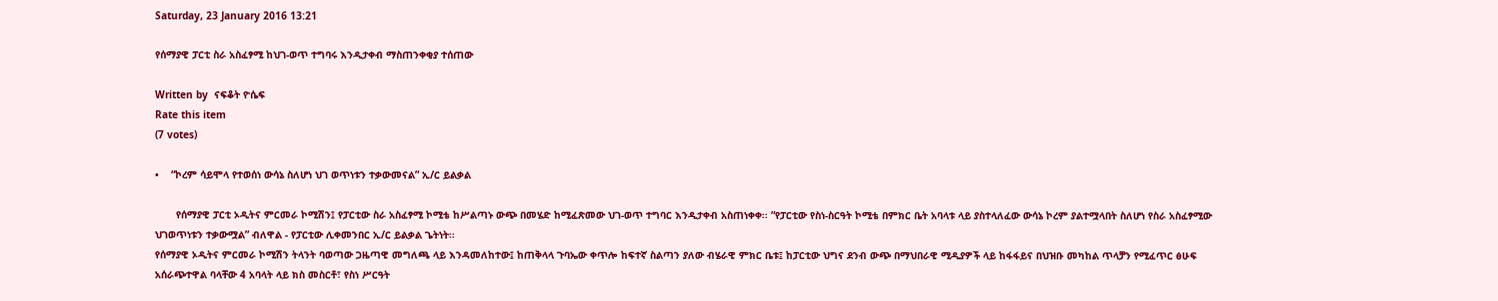Saturday, 23 January 2016 13:21

የሰማያዊ ፓርቲ ስራ አስፈፃሚ ከህገ-ወጥ ተግባሩ እንዲታቀብ ማስጠንቀቂያ ተሰጠው

Written by  ናፍቆት ዮሴፍ
Rate this item
(7 votes)

•    “ኮረም ሳይሞላ የተወሰነ ውሳኔ ስለሆነ ህገ ወጥነቱን ተቃውመናል” ኢ/ር ይልቃል

       የሰማያዊ ፓርቲ ኦዲትና ምርመራ ኮሚሽን፤ የፓርቲው ስራ አስፈፃሚ ኮሚቴ ከሥልጣኑ ውጭ በመሄድ ከሚፈጽመው ህገ-ወጥ ተግባር እንዲታቀብ አስጠነቀቀ፡፡ “የፓርቲው የስነ-ስርዓት ኮሚቴ በምክር ቤት አባላቱ ላይ ያስተላለፈው ውሳኔ ኮረም ያልተሟላበት ስለሆነ የስራ አስፈፃሚው ህገወጥነቱን ተቃውሟል” ብለዋል - የፓርቲው ሊቀመንበር ኢ/ር ይልቃል ጌትነት፡፡
የሰማያዊ ኦዲትና ምርመራ ኮሚሽን ትላንት ባወጣው ጋዜጣዊ መግለጫ ላይ እንዳመለከተው፤ ከጠቅላላ ጉባኤው ቀጥሎ ከፍተኛ ስልጣን ያለው ብሄራዊ ምክር ቤቱ፤ ከፓርቲው ህግና ደንብ ውጭ በማህበራዊ ሚዲያዎች ላይ ከፋፋይና በህዝቡ መካከል ጥላቻን የሚፈጥር ፅሁፍ አሰራጭተዋል ባላቸው 4 አባላት ላይ ክስ መስርቶ፣ የስነ ሥርዓት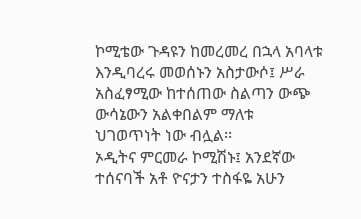ኮሚቴው ጉዳዩን ከመረመረ በኋላ አባላቱ እንዲባረሩ መወሰኑን አስታውሶ፤ ሥራ አስፈፃሚው ከተሰጠው ስልጣን ውጭ  ውሳኔውን አልቀበልም ማለቱ ህገወጥነት ነው ብሏል፡፡
ኦዲትና ምርመራ ኮሚሽኑ፤ አንደኛው ተሰናባች አቶ ዮናታን ተስፋዬ አሁን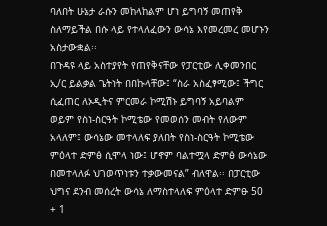ባለበት ሁኔታ ራሱን መከላከልም ሆነ ይግባኝ መጠየቅ ስለማይችል በሱ ላይ የተላለፈውን ውሳኔ እየመረመረ መሆኑን አስታውቋል፡፡
በጉዳዩ ላይ አስተያየት የጠየቅናቸው የፓርቲው ሊቀመንበር ኢ/ር ይልቃል ጌትነት በበኩላቸው፤ “ስራ አስፈፃሚው፤ ችግር ሲፈጠር ለኦዲትና ምርመራ ኮሚሽኑ ይግባኝ አይባልም ወይም የስነ-ስርዓት ኮሚቴው የመወሰን መብት የለውም አላለም፤ ውሳኔው መተላለፍ ያለበት የስነ-ስርዓት ኮሚቴው ምዕላተ ድምፅ ሲሞላ ነው፤ ሆኖም ባልተሟላ ድምፅ ውሳኔው በመተላለፉ ህገወጥነቱን ተቃውመናል” ብለዋል፡፡ በፓርቲው ህግና ደንብ መሰረት ውሳኔ ለማስተላለፍ ምዕላተ ድምፁ 50 + 1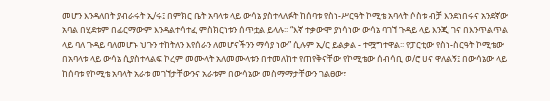መሆን እንዳለበት ያብራሩት ኢ/ሩ፤ በምክር ቤት አባላቱ ላይ ውሳኔ ያስተላለፉት ከሰባቱ የስነ-ሥርዓት ኮሚቴ አባላት ሶስቱ ብቻ እንደነበሩና አንደኛው አባል በሂደቱም በፊርማውም እንዳልተሳተፈ ምስክርነቱን ሰጥቷል ይላሉ፡፡ “እኛ ተቃውሞ ያነሳነው ውሳኔ ባገኘ ጉዳይ ላይ እንጂ ገና በእንጥልጥል ላይ ባለ ጉዳይ ባለመሆኑ ህጉን ተከትለን እየሰራን ለመሆናችንን ማሳያ ነው” ሲሉም ኢ/ር ይልቃል - ተሟግተዋል፡፡ የፓርቲው የስነ-ስርዓት ኮሚቴው በአባላቱ ላይ ውሳኔ ሲያስተላልፍ ኮረም መሙላት አለመሙላቱን በተመለከተ የጠየቅናቸው የኮሚቴው ሰብሳቢ ወ/ሮ ሀና ዋለልኝ፤ በውሳኔው ላይ ከሰባቱ የኮሚቴ አባላት አራቱ መገኘታቸውንና አራቱም በውሳኔው መስማማታቸውን ገልፀው፣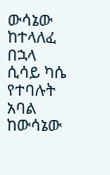ውሳኔው ከተላለፈ በኋላ ሲሳይ ካሴ የተባሉት አባል ከውሳኔው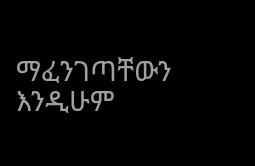ማፈንገጣቸውን እንዲሁም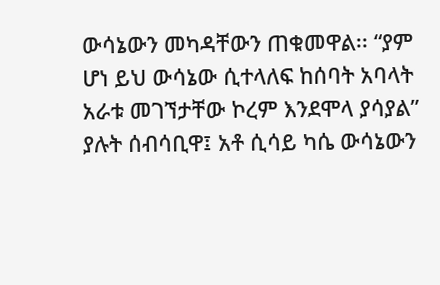ውሳኔውን መካዳቸውን ጠቁመዋል፡፡ “ያም ሆነ ይህ ውሳኔው ሲተላለፍ ከሰባት አባላት አራቱ መገኘታቸው ኮረም እንደሞላ ያሳያል” ያሉት ሰብሳቢዋ፤ አቶ ሲሳይ ካሴ ውሳኔውን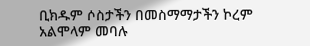ቢክዱም ሶስታችን በመስማማታችን ኮረም አልሞላም መባሉ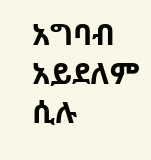አግባብ አይደለም ሲሉ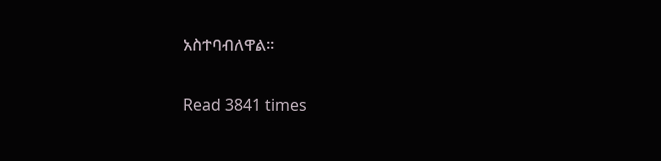አስተባብለዋል፡፡

Read 3841 times